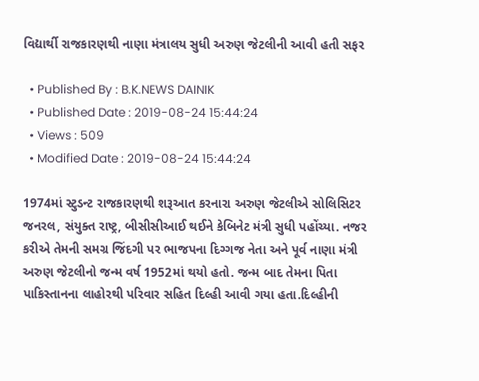વિદ્યાર્થી રાજકારણથી નાણા મંત્રાલય સુધી અરુણ જેટલીની આવી હતી સફર

  • Published By : B.K.NEWS DAINIK
  • Published Date : 2019-08-24 15:44:24
  • Views : 509
  • Modified Date : 2019-08-24 15:44:24

1974માં સ્ટુડન્ટ રાજકારણથી શરૂઆત કરનારા અરુણ જેટલીએ સોલિસિટર જનરલ, સંયુક્ત રાષ્ટ્ર, બીસીસીઆઈ થઈને કેબિનેટ મંત્રી સુધી પહોંચ્યા. નજર કરીએ તેમની સમગ્ર જિંદગી પર ભાજપના દિગ્ગજ નેતા અને પૂર્વ નાણા મંત્રી અરુણ જેટલીનો જન્મ વર્ષ 1952માં થયો હતો. જન્મ બાદ તેમના પિતા પાકિસ્તાનના લાહોરથી પરિવાર સહિત દિલ્હી આવી ગયા હતા.દિલ્હીની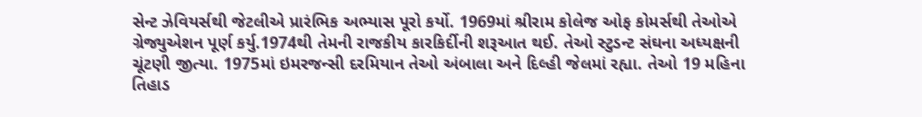સેન્ટ ઝેવિયર્સથી જેટલીએ પ્રારંભિક અભ્યાસ પૂરો કર્યો. 1969માં શ્રીરામ કોલેજ ઓફ કોમર્સથી તેઓએ ગ્રેજ્યુએશન પૂર્ણ કર્યુ.1974થી તેમની રાજકીય કારકિર્દીની શરૂઆત થઈ. તેઓ સ્ટુડન્ટ સંઘના અધ્યક્ષની ચૂંટણી જીત્યા. 1975માં ઇમરજન્સી દરમિયાન તેઓ અંબાલા અને દિલ્હી જેલમાં રહ્યા. તેઓ 19 મહિના તિહાડ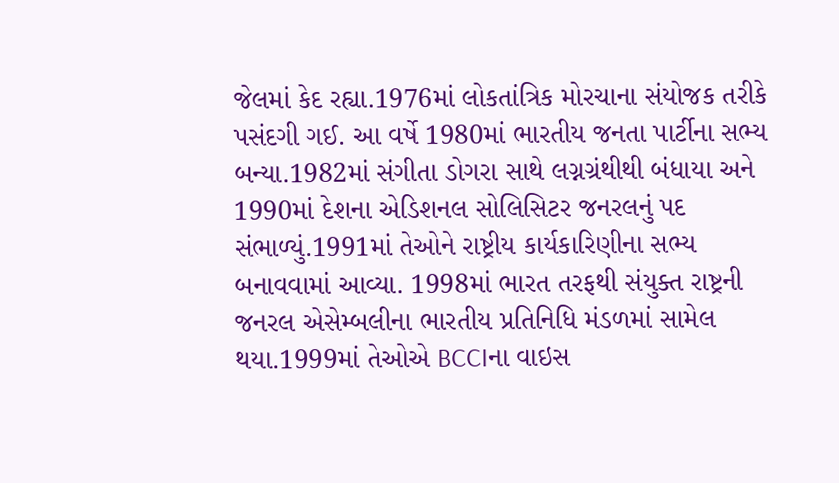જેલમાં કેદ રહ્યા.1976માં લોકતાંત્રિક મોરચાના સંયોજક તરીકે પસંદગી ગઈ. આ વર્ષે 1980માં ભારતીય જનતા પાર્ટીના સભ્ય બન્યા.1982માં સંગીતા ડોગરા સાથે લગ્નગ્રંથીથી બંધાયા અને 1990માં દેશના એડિશનલ સોલિસિટર જનરલનું પદ સંભાળ્યું.1991માં તેઓને રાષ્ટ્રીય કાર્યકારિણીના સભ્ય બનાવવામાં આવ્યા. 1998માં ભારત તરફથી સંયુક્ત રાષ્ટ્રની જનરલ એસેમ્બલીના ભારતીય પ્રતિનિધિ મંડળમાં સામેલ થયા.1999માં તેઓએ BCCIના વાઇસ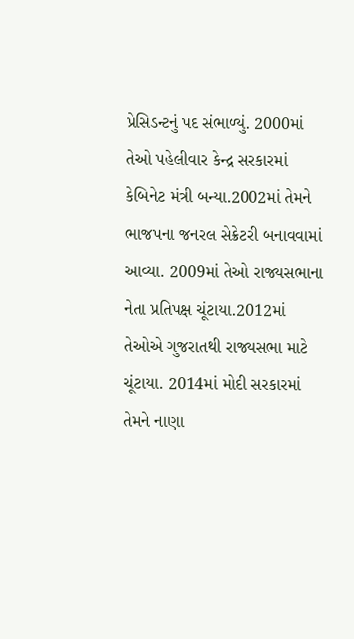પ્રેસિડન્ટનું પદ સંભાળ્યું. 2000માં તેઓ પહેલીવાર કેન્દ્ર સરકારમાં કેબિનેટ મંત્રી બન્યા.2002માં તેમને ભાજપના જનરલ સેક્રેટરી બનાવવામાં આવ્યા. 2009માં તેઓ રાજ્યસભાના નેતા પ્રતિપક્ષ ચૂંટાયા.2012માં તેઓએ ગુજરાતથી રાજ્યસભા માટે ચૂંટાયા. 2014માં મોદી સરકારમાં તેમને નાણા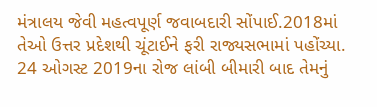મંત્રાલય જેવી મહત્વપૂર્ણ જવાબદારી સોંપાઈ.2018માં તેઓ ઉત્તર પ્રદેશથી ચૂંટાઈને ફરી રાજ્યસભામાં પહોંચ્યા. 24 ઓગસ્ટ 2019ના રોજ લાંબી બીમારી બાદ તેમનું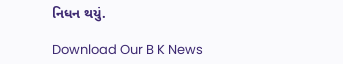નિધન થયું.

Download Our B K News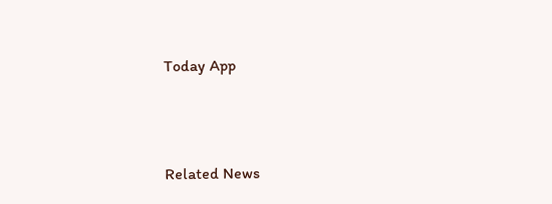Today App



Related News